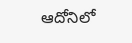ఆదోనిలో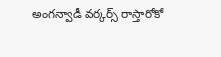అంగన్వాడీ వర్కర్స్ రాస్తారోకో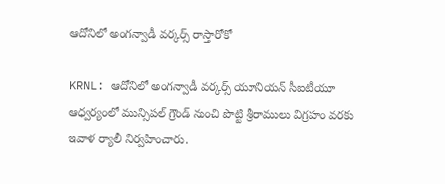ఆదోనిలో అంగన్వాడీ వర్కర్స్ రాస్తారోకో

KRNL: ఆదోనిలో అంగన్వాడీ వర్కర్స్ యూనియన్ సీఐటీయూ ఆధ్వర్యంలో మున్సిపల్ గ్రౌండ్ నుంచి పొట్టి శ్రీరాములు విగ్రహం వరకు ఇవాళ ర్యాలీ నిర్వహించారు.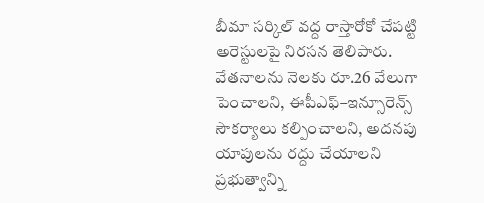బీమా సర్కిల్ వద్ద రాస్తారోకో చేపట్టి అరెస్టులపై నిరసన తెలిపారు. వేతనాలను నెలకు రూ.26 వేలుగా పెంచాలని, ఈపీఎఫ్–ఇన్సూరెన్స్ సౌకర్యాలు కల్పించాలని, అదనపు యాపులను రద్దు చేయాలని ప్రభుత్వాన్ని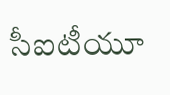సీఐటీయూ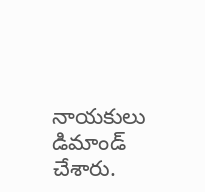నాయకులు డిమాండ్ చేశారు.